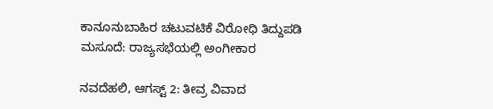ಕಾನೂನುಬಾಹಿರ ಚಟುವಟಿಕೆ ವಿರೋಧಿ ತಿದ್ದುಪಡಿ ಮಸೂದೆ: ರಾಜ್ಯಸಭೆಯಲ್ಲಿ ಅಂಗೀಕಾರ

ನವದೆಹಲಿ, ಆಗಸ್ಟ್ 2: ತೀವ್ರ ವಿವಾದ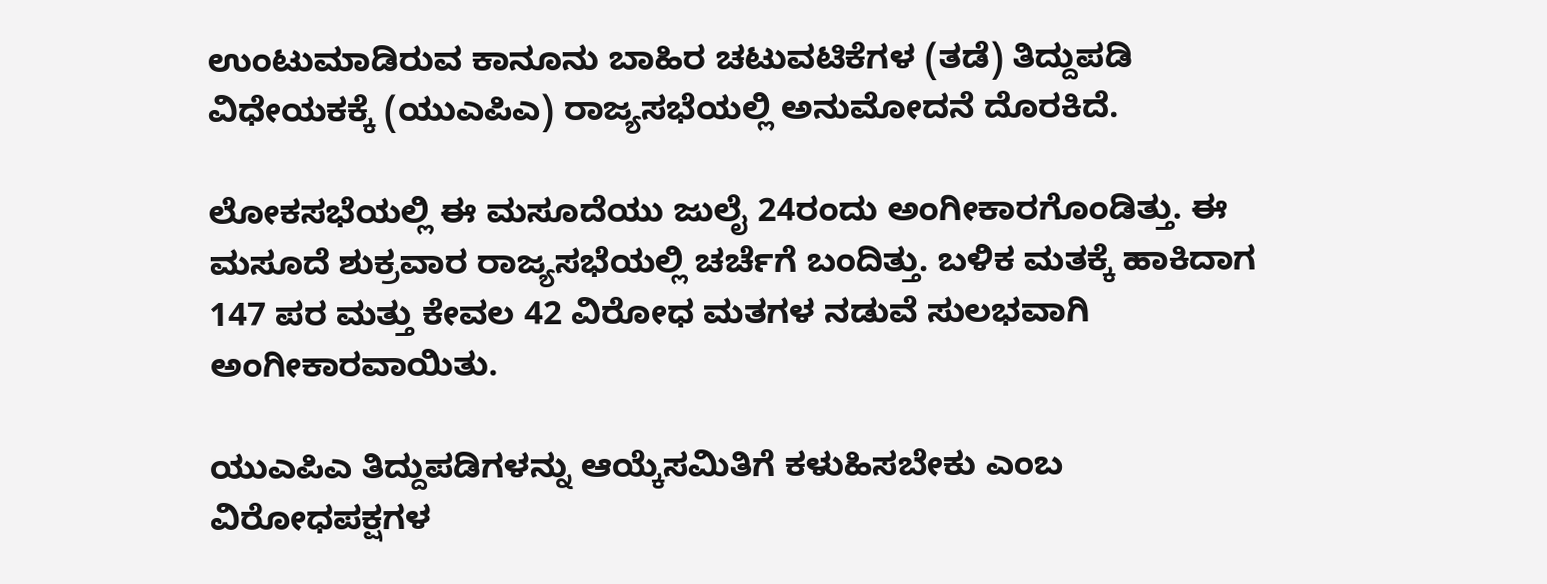ಉಂಟುಮಾಡಿರುವ ಕಾನೂನು ಬಾಹಿರ ಚಟುವಟಿಕೆಗಳ (ತಡೆ) ತಿದ್ದುಪಡಿ ವಿಧೇಯಕಕ್ಕೆ (ಯುಎಪಿಎ) ರಾಜ್ಯಸಭೆಯಲ್ಲಿ ಅನುಮೋದನೆ ದೊರಕಿದೆ.

ಲೋಕಸಭೆಯಲ್ಲಿ ಈ ಮಸೂದೆಯು ಜುಲೈ 24ರಂದು ಅಂಗೀಕಾರಗೊಂಡಿತ್ತು. ಈ ಮಸೂದೆ ಶುಕ್ರವಾರ ರಾಜ್ಯಸಭೆಯಲ್ಲಿ ಚರ್ಚೆಗೆ ಬಂದಿತ್ತು. ಬಳಿಕ ಮತಕ್ಕೆ ಹಾಕಿದಾಗ 147 ಪರ ಮತ್ತು ಕೇವಲ 42 ವಿರೋಧ ಮತಗಳ ನಡುವೆ ಸುಲಭವಾಗಿ ಅಂಗೀಕಾರವಾಯಿತು.

ಯುಎಪಿಎ ತಿದ್ದುಪಡಿಗಳನ್ನು ಆಯ್ಕೆಸಮಿತಿಗೆ ಕಳುಹಿಸಬೇಕು ಎಂಬ ವಿರೋಧಪಕ್ಷಗಳ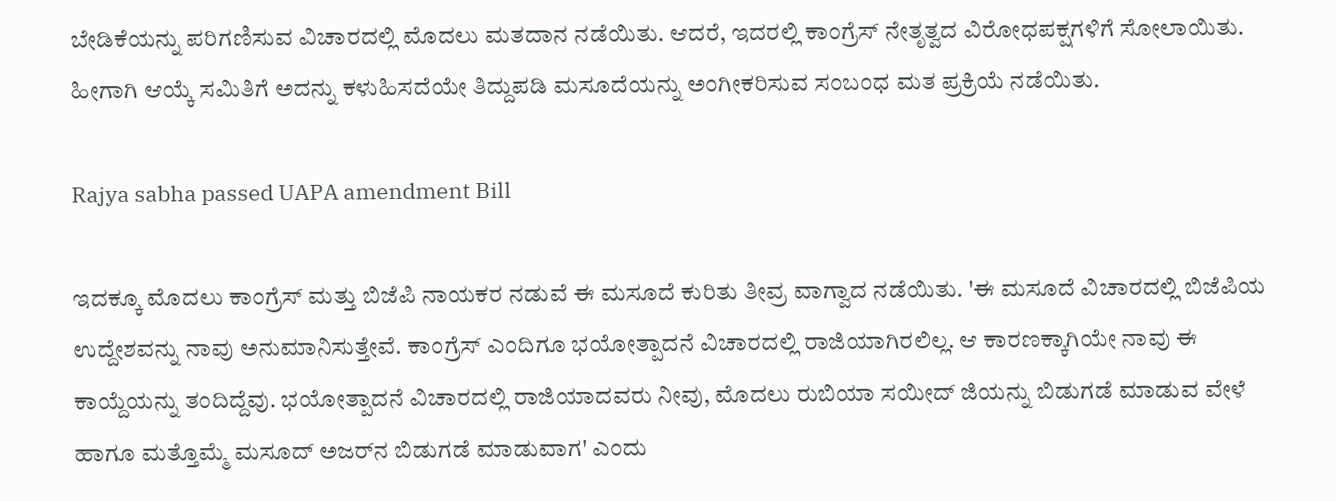ಬೇಡಿಕೆಯನ್ನು ಪರಿಗಣಿಸುವ ವಿಚಾರದಲ್ಲಿ ಮೊದಲು ಮತದಾನ ನಡೆಯಿತು. ಆದರೆ, ಇದರಲ್ಲಿ ಕಾಂಗ್ರೆಸ್ ನೇತೃತ್ವದ ವಿರೋಧಪಕ್ಷಗಳಿಗೆ ಸೋಲಾಯಿತು. ಹೀಗಾಗಿ ಆಯ್ಕೆ ಸಮಿತಿಗೆ ಅದನ್ನು ಕಳುಹಿಸದೆಯೇ ತಿದ್ದುಪಡಿ ಮಸೂದೆಯನ್ನು ಅಂಗೀಕರಿಸುವ ಸಂಬಂಧ ಮತ ಪ್ರಕ್ರಿಯೆ ನಡೆಯಿತು.

Rajya sabha passed UAPA amendment Bill

ಇದಕ್ಕೂ ಮೊದಲು ಕಾಂಗ್ರೆಸ್‌ ಮತ್ತು ಬಿಜೆಪಿ ನಾಯಕರ ನಡುವೆ ಈ ಮಸೂದೆ ಕುರಿತು ತೀವ್ರ ವಾಗ್ವಾದ ನಡೆಯಿತು. 'ಈ ಮಸೂದೆ ವಿಚಾರದಲ್ಲಿ ಬಿಜೆಪಿಯ ಉದ್ದೇಶವನ್ನು ನಾವು ಅನುಮಾನಿಸುತ್ತೇವೆ. ಕಾಂಗ್ರೆಸ್ ಎಂದಿಗೂ ಭಯೋತ್ಪಾದನೆ ವಿಚಾರದಲ್ಲಿ ರಾಜಿಯಾಗಿರಲಿಲ್ಲ. ಆ ಕಾರಣಕ್ಕಾಗಿಯೇ ನಾವು ಈ ಕಾಯ್ದೆಯನ್ನು ತಂದಿದ್ದೆವು. ಭಯೋತ್ಪಾದನೆ ವಿಚಾರದಲ್ಲಿ ರಾಜಿಯಾದವರು ನೀವು, ಮೊದಲು ರುಬಿಯಾ ಸಯೀದ್ ಜಿಯನ್ನು ಬಿಡುಗಡೆ ಮಾಡುವ ವೇಳೆ ಹಾಗೂ ಮತ್ತೊಮ್ಮೆ ಮಸೂದ್ ಅಜರ್‌ನ ಬಿಡುಗಡೆ ಮಾಡುವಾಗ' ಎಂದು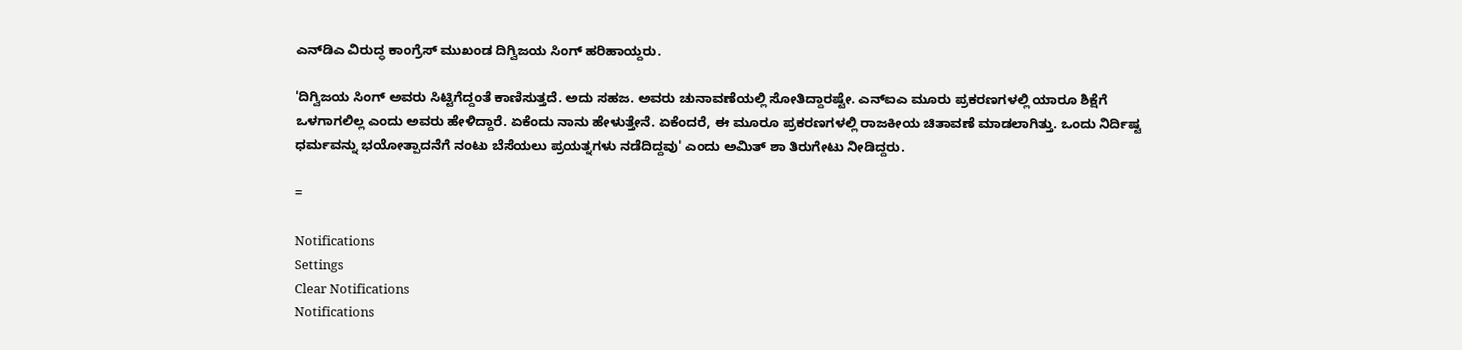ಎನ್‌ಡಿಎ ವಿರುದ್ಧ ಕಾಂಗ್ರೆಸ್ ಮುಖಂಡ ದಿಗ್ವಿಜಯ ಸಿಂಗ್ ಹರಿಹಾಯ್ದರು.

'ದಿಗ್ವಿಜಯ ಸಿಂಗ್ ಅವರು ಸಿಟ್ಟಿಗೆದ್ದಂತೆ ಕಾಣಿಸುತ್ತದೆ. ಅದು ಸಹಜ. ಅವರು ಚುನಾವಣೆಯಲ್ಲಿ ಸೋತಿದ್ದಾರಷ್ಟೇ. ಎನ್‌ಐಎ ಮೂರು ಪ್ರಕರಣಗಳಲ್ಲಿ ಯಾರೂ ಶಿಕ್ಷೆಗೆ ಒಳಗಾಗಲಿಲ್ಲ ಎಂದು ಅವರು ಹೇಳಿದ್ದಾರೆ. ಏಕೆಂದು ನಾನು ಹೇಳುತ್ತೇನೆ. ಏಕೆಂದರೆ, ಈ ಮೂರೂ ಪ್ರಕರಣಗಳಲ್ಲಿ ರಾಜಕೀಯ ಚಿತಾವಣೆ ಮಾಡಲಾಗಿತ್ತು. ಒಂದು ನಿರ್ದಿಷ್ಟ ಧರ್ಮವನ್ನು ಭಯೋತ್ಪಾದನೆಗೆ ನಂಟು ಬೆಸೆಯಲು ಪ್ರಯತ್ನಗಳು ನಡೆದಿದ್ದವು' ಎಂದು ಅಮಿತ್ ಶಾ ತಿರುಗೇಟು ನೀಡಿದ್ದರು.

=

Notifications
Settings
Clear Notifications
Notifications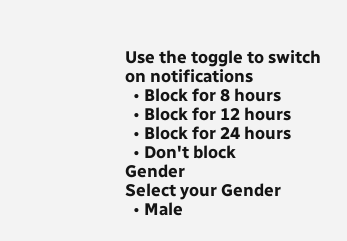Use the toggle to switch on notifications
  • Block for 8 hours
  • Block for 12 hours
  • Block for 24 hours
  • Don't block
Gender
Select your Gender
  • Male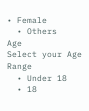• Female
  • Others
Age
Select your Age Range
  • Under 18
  • 18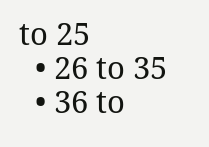to 25
  • 26 to 35
  • 36 to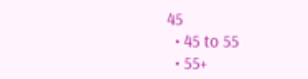45
  • 45 to 55
  • 55+